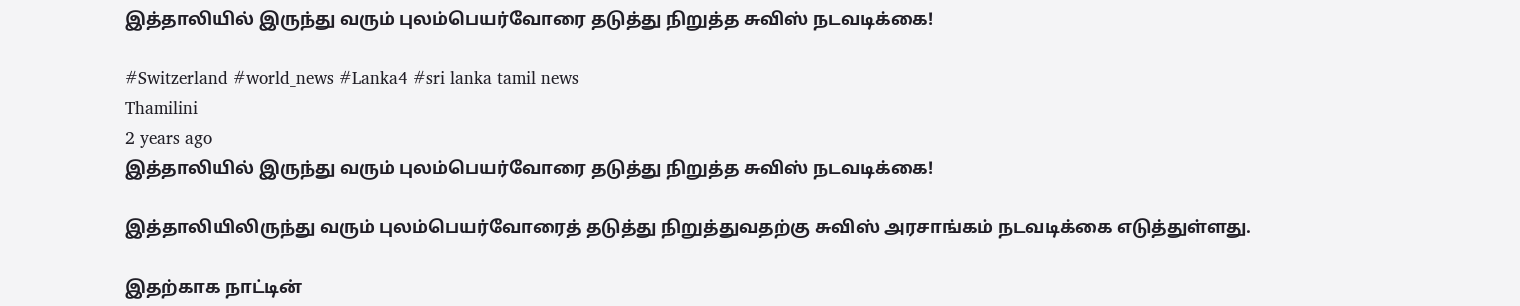இத்தாலியில் இருந்து வரும் புலம்பெயர்வோரை தடுத்து நிறுத்த சுவிஸ் நடவடிக்கை!

#Switzerland #world_news #Lanka4 #sri lanka tamil news
Thamilini
2 years ago
இத்தாலியில் இருந்து வரும் புலம்பெயர்வோரை தடுத்து நிறுத்த சுவிஸ் நடவடிக்கை!

இத்தாலியிலிருந்து வரும் புலம்பெயர்வோரைத் தடுத்து நிறுத்துவதற்கு சுவிஸ் அரசாங்கம் நடவடிக்கை எடுத்துள்ளது.

இதற்காக நாட்டின்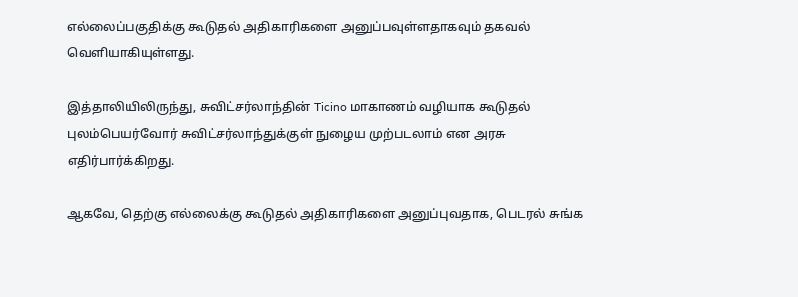எல்லைப்பகுதிக்கு கூடுதல் அதிகாரிகளை அனுப்பவுள்ளதாகவும் தகவல் வெளியாகியுள்ளது.

இத்தாலியிலிருந்து, சுவிட்சர்லாந்தின் Ticino மாகாணம் வழியாக கூடுதல் புலம்பெயர்வோர் சுவிட்சர்லாந்துக்குள் நுழைய முற்படலாம் என அரசு எதிர்பார்க்கிறது.

ஆகவே, தெற்கு எல்லைக்கு கூடுதல் அதிகாரிகளை அனுப்புவதாக, பெடரல் சுங்க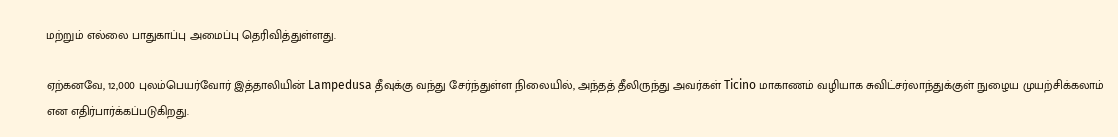மற்றும் எல்லை பாதுகாப்பு அமைப்பு தெரிவித்துள்ளது.

ஏற்கனவே, 12,000 புலம்பெயர்வோர் இத்தாலியின் Lampedusa தீவுக்கு வந்து சேர்ந்துள்ள நிலையில், அந்தத் தீலிருந்து அவர்கள் Ticino மாகாணம் வழியாக சுவிட்சர்லாந்துக்குள் நுழைய முயற்சிக்கலாம் என எதிர்பார்க்கப்படுகிறது.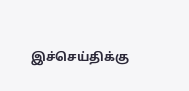இச்செய்திக்கு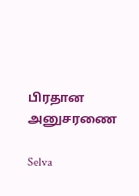பிரதான அனுசரணை

Selva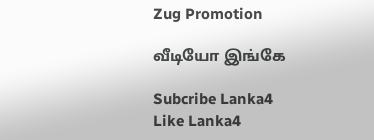Zug Promotion

வீடியோ இங்கே

Subcribe Lanka4
Like Lanka4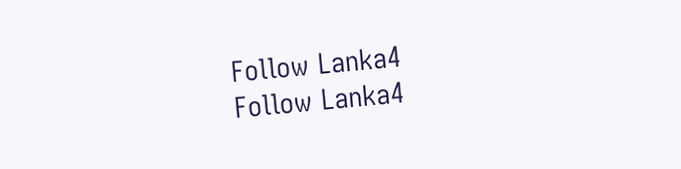Follow Lanka4
Follow Lanka4